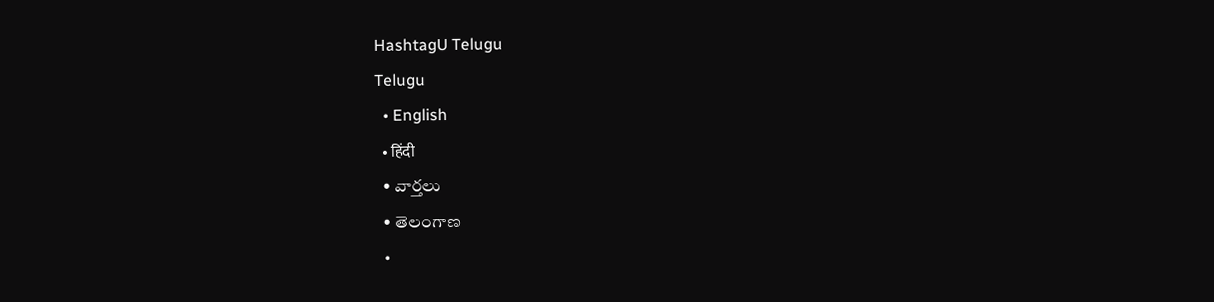HashtagU Telugu
Telugu
  • English
  • हिंदी
  • వార్తలు
  • తెలంగాణ
  •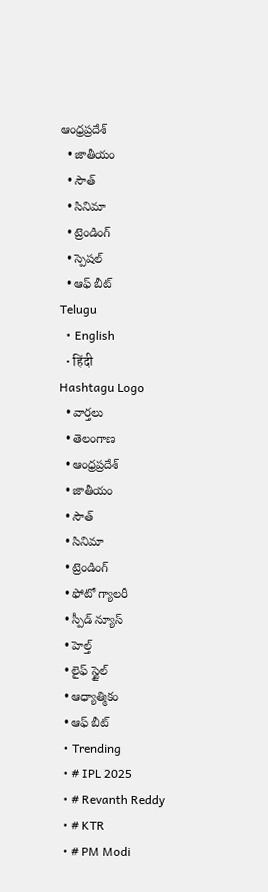ఆంధ్రప్రదేశ్
  • జాతీయం
  • సౌత్
  • సినిమా
  • ట్రెండింగ్
  • స్పెషల్
  • ఆఫ్ బీట్
Telugu
  • English
  • हिंदी
Hashtagu Logo
  • వార్తలు
  • తెలంగాణ
  • ఆంధ్రప్రదేశ్
  • జాతీయం
  • సౌత్
  • సినిమా
  • ట్రెండింగ్
  • ఫోటో గ్యాలరీ
  • స్పీడ్ న్యూస్
  • హెల్త్
  • లైఫ్ స్టైల్
  • ఆధ్యాత్మికం
  • ఆఫ్ బీట్
  • Trending
  • # IPL 2025
  • # Revanth Reddy
  • # KTR
  • # PM Modi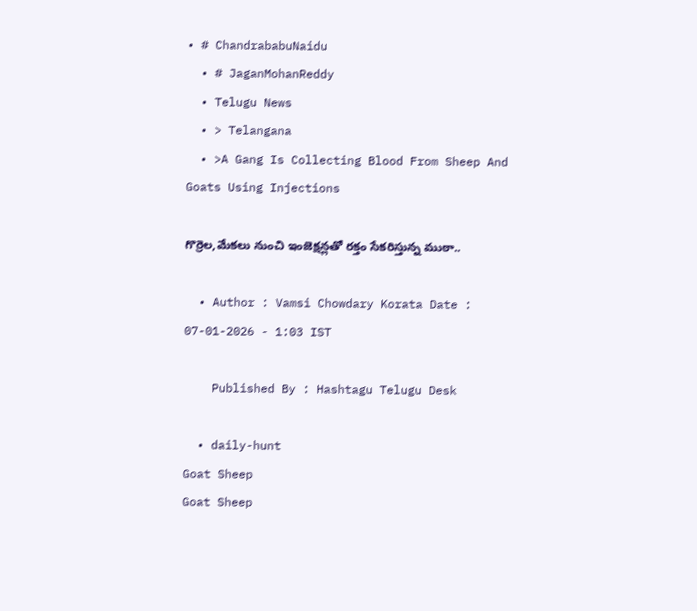• # ChandrababuNaidu
  • # JaganMohanReddy
  • Telugu News
  • > Telangana
  • >A Gang Is Collecting Blood From Sheep And Goats Using Injections

గొర్రెల,మేకలు నుంచి ఇంజెక్షన్లతో రక్తం సేకరిస్తున్న ముఠా..

  • Author : Vamsi Chowdary Korata Date : 07-01-2026 - 1:03 IST

    Published By : Hashtagu Telugu Desk

  • daily-hunt
Goat Sheep
Goat Sheep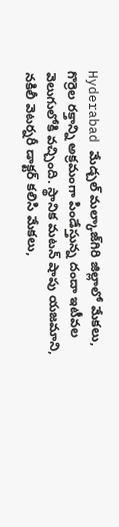Hyderabad మేడ్చల్ మల్కాజ్‌గిరి జిల్లాలో మేకలు, గొర్రెల రక్తాన్ని అక్రమంగా పిండేస్తున్న దందా ఇటీవల వెలుగులోకి వచ్చింది. స్థానిక మటన్ షాపు యజమాని, నకిలీ వెటర్నరీ డాక్టర్ కలిసి మేకలు,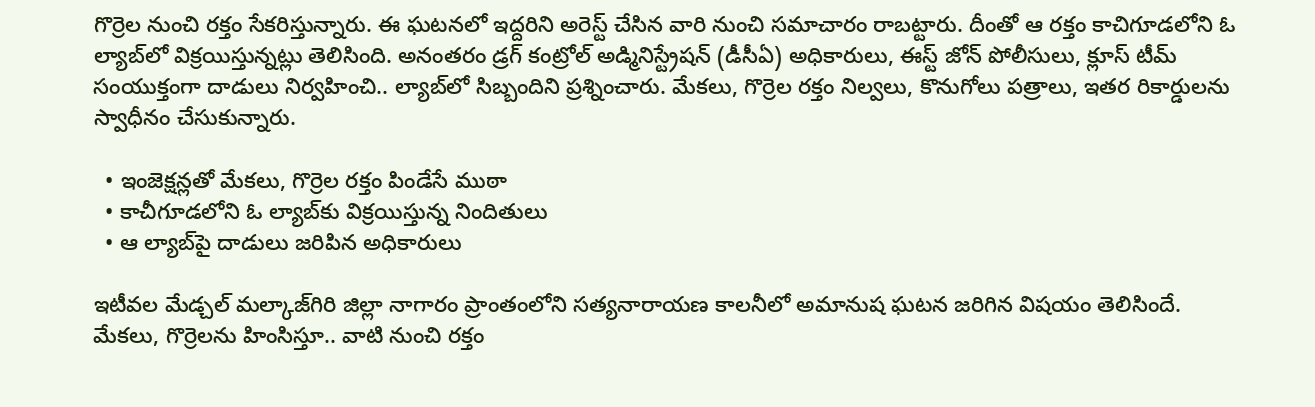గొర్రెల నుంచి రక్తం సేకరిస్తున్నారు. ఈ ఘటనలో ఇద్దరిని అరెస్ట్ చేసిన వారి నుంచి సమాచారం రాబట్టారు. దీంతో ఆ రక్తం కాచిగూడలోని ఓ ల్యాబ్‌లో విక్రయిస్తున్నట్లు తెలిసింది. అనంతరం డ్రగ్ కంట్రోల్ అడ్మినిస్ట్రేషన్ (డీసీఏ) అధికారులు, ఈస్ట్ జోన్ పోలీసులు, క్లూస్ టీమ్ సంయుక్తంగా దాడులు నిర్వహించి.. ల్యాబ్‌లో సిబ్బందిని ప్రశ్నించారు. మేకలు, గొర్రెల రక్తం నిల్వలు, కొనుగోలు పత్రాలు, ఇతర రికార్డులను స్వాధీనం చేసుకున్నారు.

  • ఇంజెక్షన్లతో మేకలు, గొర్రెల రక్తం పిండేసే ముఠా
  • కాచీగూడలోని ఓ ల్యాబ్‌కు విక్రయిస్తున్న నిందితులు
  • ఆ ల్యాబ్‌పై దాడులు జరిపిన అధికారులు

ఇటీవల మేడ్చల్ మల్కాజ్‌గిరి జిల్లా నాగారం ప్రాంతంలోని సత్యనారాయణ కాలనీలో అమానుష ఘటన జరిగిన విషయం తెలిసిందే. మేకలు, గొర్రెలను హింసిస్తూ.. వాటి నుంచి రక్తం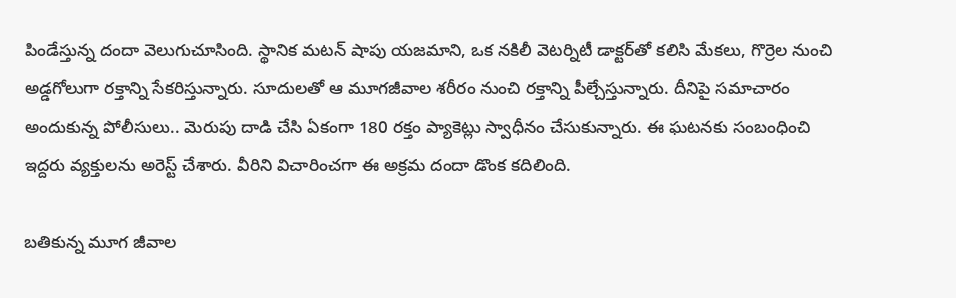పిండేస్తున్న దందా వెలుగుచూసింది. స్థానిక మటన్ షాపు యజమాని, ఒక నకిలీ వెటర్నిటీ డాక్టర్‌తో కలిసి మేకలు, గొర్రెల నుంచి అడ్డగోలుగా రక్తాన్ని సేకరిస్తున్నారు. సూదులతో ఆ మూగజీవాల శరీరం నుంచి రక్తాన్ని పీల్చేస్తున్నారు. దీనిపై సమాచారం అందుకున్న పోలీసులు.. మెరుపు దాడి చేసి ఏకంగా 180 రక్తం ప్యాకెట్లు స్వాధీనం చేసుకున్నారు. ఈ ఘటనకు సంబంధించి ఇద్దరు వ్యక్తులను అరెస్ట్ చేశారు. వీరిని విచారించగా ఈ అక్రమ దందా డొంక కదిలింది.

బతికున్న మూగ జీవాల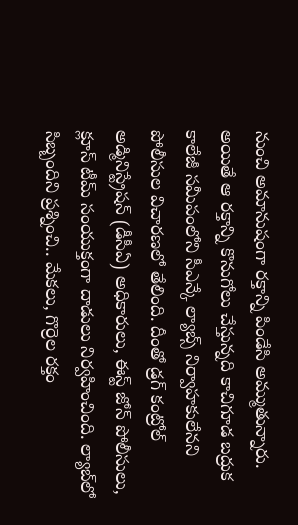నుంచి అమానుషంగా రక్తాన్ని పిండేసి అమ్ముతున్నారు. అయితే ఆ రక్తాన్ని కొనుగోలు చేస్తున్నది కాచిగూడ బద్రుక కాలేజీ సమీపంలోని సీఎన్కే ల్యాబ్స్ నిర్వాహకులేనని పోలీసుల విచారణలో తేలింది. దీంతో డ్రగ్ కంట్రోల్ అడ్మినిస్ట్రేషన్ (డీసీఏ) అధికారులు, ఈస్ట్ జోన్ పోలీసులు, క్లూస్ టీమ్ సంయుక్తంగా దాడులు నిర్వహించింది. ల్యాబ్‌లో సిబ్బందిని ప్రశ్నించి.. మేకలు, గొర్రెల రక్తం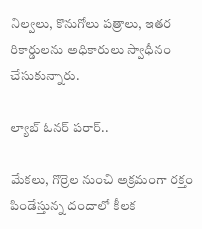నిల్వలు, కొనుగోలు పత్రాలు, ఇతర రికార్డులను అధికారులు స్వాధీనం చేసుకున్నారు.

ల్యాబ్ ఓనర్ పరార్..

మేకలు, గొర్రెల నుంచి అక్రమంగా రక్తం పిండేస్తున్న దందాలో కీలక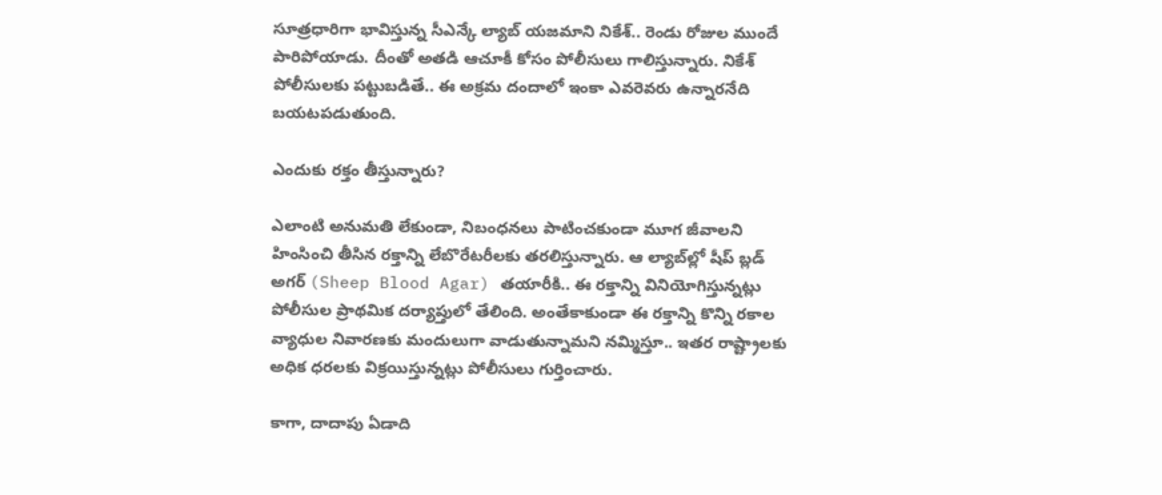సూత్రధారిగా భావిస్తున్న సీఎన్కే ల్యాబ్ యజమాని నికేశ్.. రెండు రోజుల ముందే పారిపోయాడు. దీంతో అతడి ఆచూకీ కోసం పోలీసులు గాలిస్తున్నారు. నికేశ్ పోలీసులకు పట్టుబడితే.. ఈ అక్రమ దందాలో ఇంకా ఎవరెవరు ఉన్నారనేది బయటపడుతుంది.

ఎందుకు రక్తం తీస్తున్నారు?

ఎలాంటి అనుమతి లేకుండా, నిబంధనలు పాటించకుండా మూగ జీవాలని హింసించి తీసిన రక్తాన్ని లేబొరేటరీలకు తరలిస్తున్నారు. ఆ ల్యాబ్‌ల్లో షీప్ బ్లడ్ అగర్ (Sheep Blood Agar) తయారీకి.. ఈ రక్తాన్ని వినియోగిస్తున్నట్లు పోలీసుల ప్రాథమిక దర్యాప్తులో తేలింది. అంతేకాకుండా ఈ రక్తాన్ని కొన్ని రకాల వ్యాధుల నివారణకు మందులుగా వాడుతున్నామని నమ్మిస్తూ.. ఇతర రాష్ట్రాలకు అధిక ధరలకు విక్రయిస్తున్నట్లు పోలీసులు గుర్తించారు.

కాగా, దాదాపు ఏడాది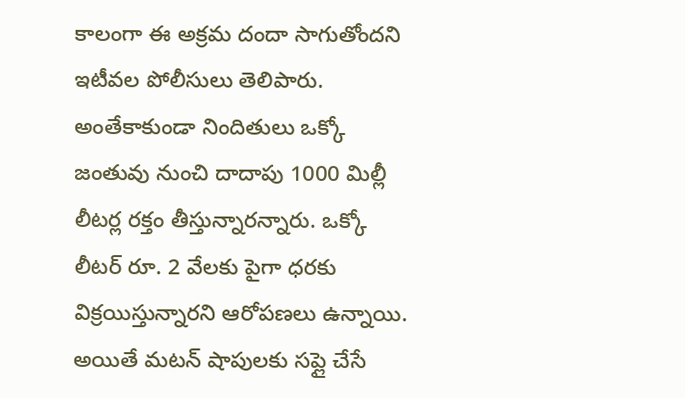కాలంగా ఈ అక్రమ దందా సాగుతోందని ఇటీవల పోలీసులు తెలిపారు. అంతేకాకుండా నిందితులు ఒక్కో జంతువు నుంచి దాదాపు 1000 మిల్లీ లీటర్ల రక్తం తీస్తున్నారన్నారు. ఒక్కో లీటర్ రూ. 2 వేలకు పైగా ధరకు విక్రయిస్తున్నారని ఆరోపణలు ఉన్నాయి. అయితే మటన్ షాపులకు సప్లై చేసే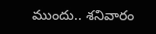ముందు.. శనివారం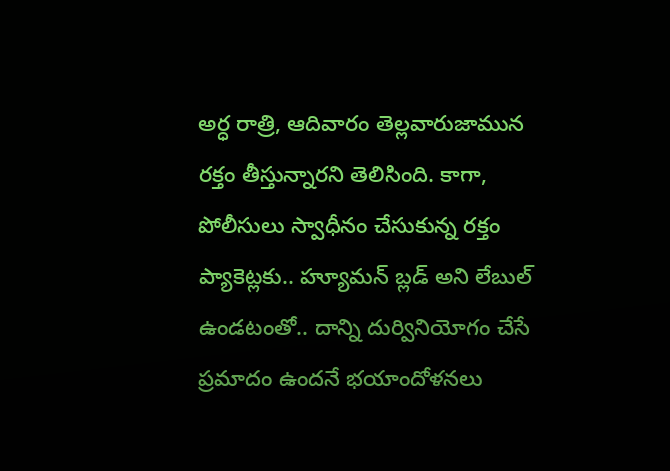అర్ధ రాత్రి, ఆదివారం తెల్లవారుజామున రక్తం తీస్తున్నారని తెలిసింది. కాగా, పోలీసులు స్వాధీనం చేసుకున్న రక్తం ప్యాకెట్లకు.. హ్యూమన్ బ్లడ్ అని లేబుల్ ఉండటంతో.. దాన్ని దుర్వినియోగం చేసే ప్రమాదం ఉందనే భయాందోళనలు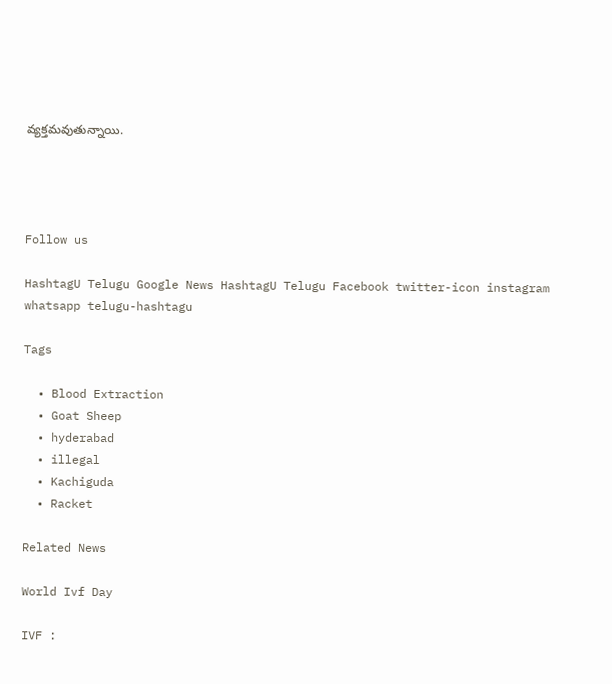వ్యక్తమవుతున్నాయి.




Follow us

HashtagU Telugu Google News HashtagU Telugu Facebook twitter-icon instagram whatsapp telugu-hashtagu

Tags

  • Blood Extraction
  • Goat Sheep
  • hyderabad
  • illegal
  • Kachiguda
  • Racket

Related News

World Ivf Day

IVF :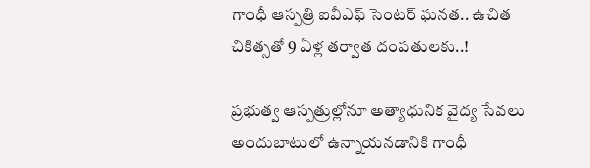గాంధీ ఆస్పత్రి ఐవీఎఫ్ సెంటర్ ఘనత.. ఉచిత చికిత్సతో 9 ఏళ్ల తర్వాత దంపతులకు..!

ప్రభుత్వ ఆస్పత్రుల్లోనూ అత్యాధునిక వైద్య సేవలు అందుబాటులో ఉన్నాయనడానికి గాంధీ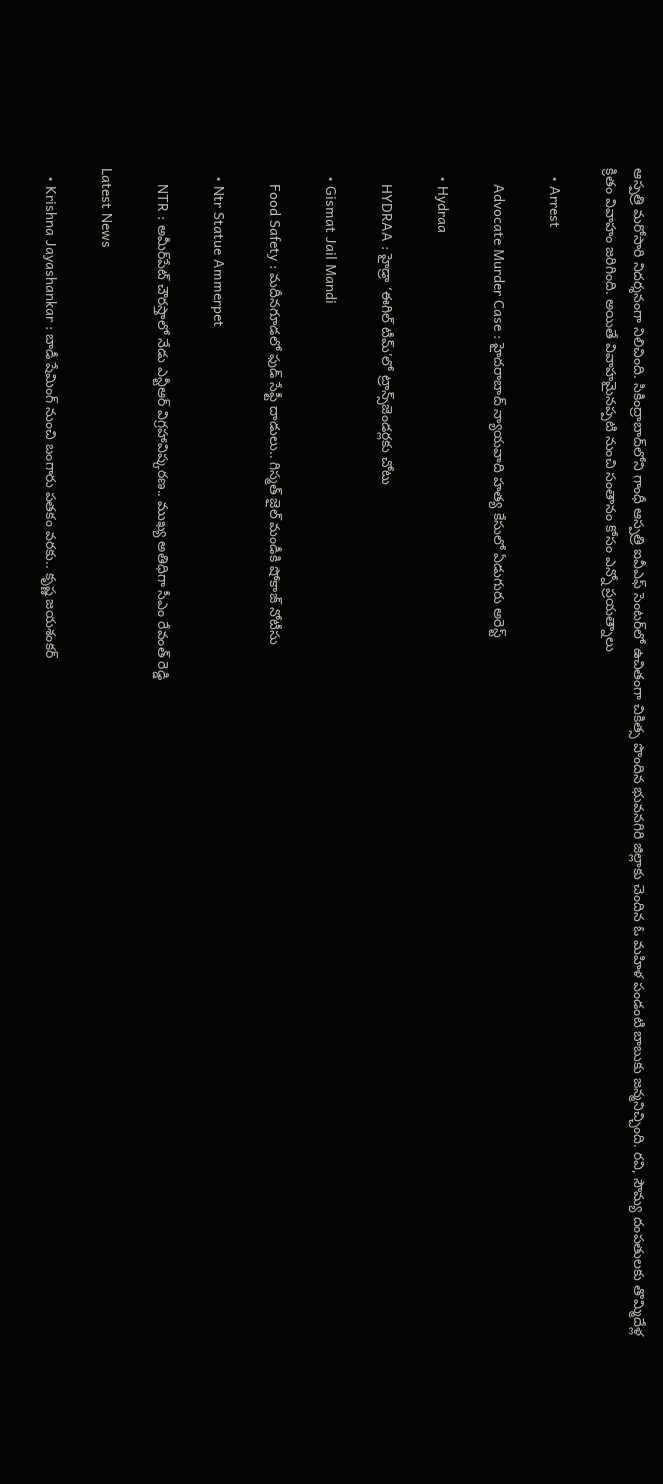ఆస్పత్రి మరోసారి నిదర్శనంగా నిలిచింది. సికింద్రాబాద్‌లోని గాంధీ ఆస్పత్రి ఐవీఎఫ్ సెంటర్‌లో ఉచితంగా చికిత్స పొందిన భువనగిరి జిల్లాకు చెందిన ఓ మ‌హిళ పండంటి బాబుకు జన్మనిచ్చింది. రవి, సౌమ్య దంపతులకు తొమ్మిదేళ్ల క్రితం వివాహం జరిగింది. అయితే వివాహమైనప్పటి నుంచి సంతానం కోసం ఎన్నో ప్రయత్నాలు

  • Arrest

    Advocate Murder Case : హైదరాబాద్ న్యాయవాది హత్య కేసులో ఏడుగురు అరెస్ట్

  • Hydraa

    HYDRAA : హైడ్రా ‘ఈగిల్ టీమ్’లో ట్రాన్స్‌జెండర్లకు చోటు

  • Gismat Jail Mandi

    Food Safety : మదీనగూడలో ఫుడ్ సేఫ్టీ దాడులు.. గిస్మత్ జైల్ మండీకి షోకాజ్ నోటీసు

  • Ntr Statue Ammerpet

    NTR : అమీర్‌పేట్ చౌరస్తాలో నేడు ఎన్టీఆర్ విగ్రహావిష్కరణ.. ముఖ్య అతిధిగా సీఎం రేవంత్ రెడ్డి

Latest News

  • Krishna Jayashankar : బాడీ షేమింగ్ నుంచి బంగారు పతకం వరకు.. కృష్ణ జయశంకర్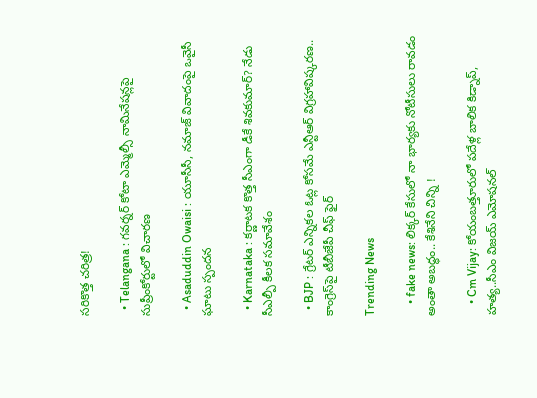సరికొత్త చరిత్ర!

  • Telangana : గవర్నర్ కోటా ఎమ్మెల్సీ నామినేషన్లపై సుప్రీంకోర్టులో విచారణ

  • Asaduddin Owaisi : యూసీసీ, నమాజ్ వివాదంపై ఒవైసీ ఘాటు స్పందన

  • Karnataka : కర్ణాటక కొత్త సీఎంగా డీకే శివకుమార్? నేడు సీఎల్పీ కీలక సమావేశం

  • BJP : గ్రేట‌ర్ ఎన్నిక‌ల ఓట్ల కోస‌మే ఎన్టీఆర్ విగ్ర‌హావిష్క‌ర‌ణ‌.. కాంగ్రెస్‌పై టీబీజేపీ చీఫ్ ఫైర్‌

Trending News

    • fake news: లిక్కర్ కేసులో నా భార్యకు నోటీసులు రావడం అంతా అబద్ధం.. కేశినేని చిన్ని !

    • Cm Vijay: కోయంబత్తూరులో పదేళ్ల బాలిక కిడ్నాప్, హత్య..సీఎం విజయ్ ఎమోషనల్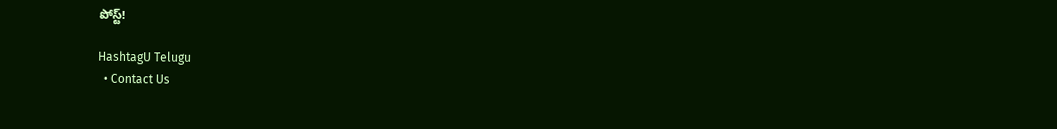పోస్ట్!

HashtagU Telugu
  • Contact Us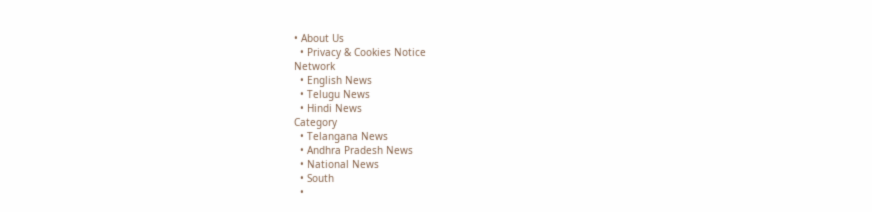• About Us
  • Privacy & Cookies Notice
Network
  • English News
  • Telugu News
  • Hindi News
Category
  • Telangana News
  • Andhra Pradesh News
  • National News
  • South
  •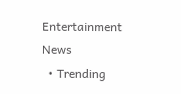Entertainment News
  • Trending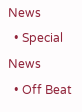News
  • Special News
  • Off Beat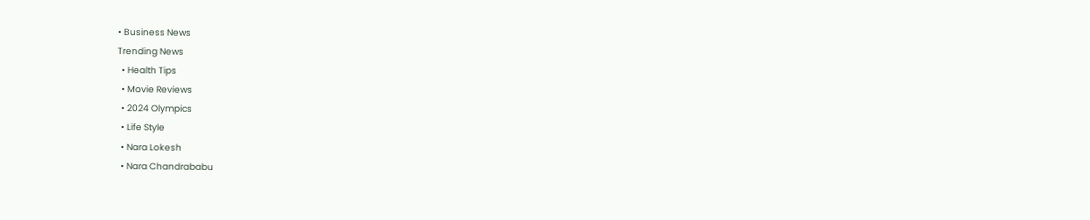• Business News
Trending News
  • Health Tips
  • Movie Reviews
  • 2024 Olympics
  • Life Style
  • Nara Lokesh
  • Nara Chandrababu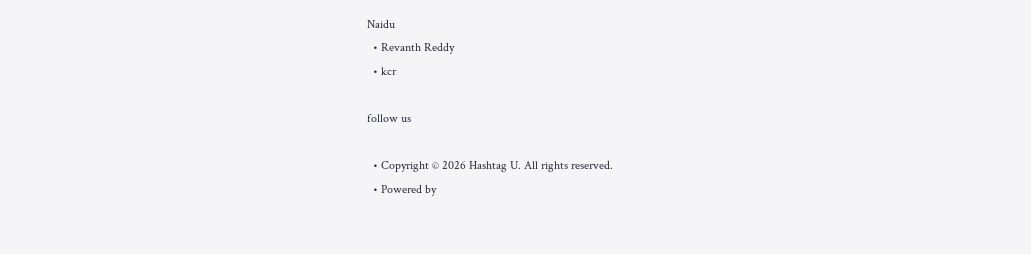Naidu
  • Revanth Reddy
  • kcr

follow us

  • Copyright © 2026 Hashtag U. All rights reserved.
  • Powered by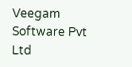Veegam Software Pvt Ltd